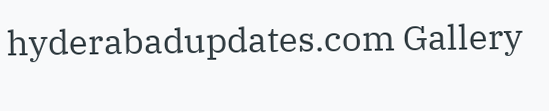hyderabadupdates.com Gallery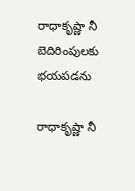రాధాకృష్ణా నీ బెదిరింపుల‌కు భ‌య‌ప‌డ‌ను

రాధాకృష్ణా నీ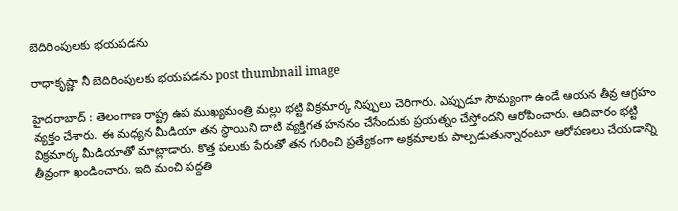బెదిరింపుల‌కు భ‌య‌ప‌డ‌ను

రాధాకృష్ణా నీ బెదిరింపుల‌కు భ‌య‌ప‌డ‌ను post thumbnail image

హైద‌రాబాద్ : తెలంగాణ రాష్ట్ర ఉప ముఖ్య‌మంత్రి మ‌ల్లు భ‌ట్టి విక్ర‌మార్క నిప్పులు చెరిగారు. ఎప్పుడూ సౌమ్యంగా ఉండే ఆయ‌న తీవ్ర ఆగ్ర‌హం వ్య‌క్తం చేశారు. ఈ మ‌ధ్య‌న మీడియా త‌న స్థాయిని దాటి వ్య‌క్తిగ‌త హ‌న‌నం చేసేందుకు ప్ర‌య‌త్నం చేస్తోంద‌ని ఆరోపించారు. ఆదివారం భ‌ట్టి విక్ర‌మార్క మీడియాతో మాట్లాడారు. కొత్త ప‌లుకు పేరుతో త‌న గురించి ప్ర‌త్యేకంగా అక్ర‌మాల‌కు పాల్ప‌డుతున్నారంటూ ఆరోప‌ణ‌లు చేయ‌డాన్ని తీవ్రంగా ఖండించారు. ఇది మంచి ప‌ద్ద‌తి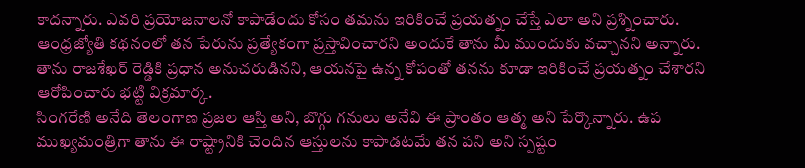కాద‌న్నారు. ఎవ‌రి ప్రయోజ‌నాల‌నో కాపాడేందు కోసం త‌మ‌ను ఇరికించే ప్ర‌య‌త్నం చేస్తే ఎలా అని ప్ర‌శ్నించారు. ఆంధ్రజ్యోతి క‌థ‌నంలో త‌న పేరును ప్ర‌త్యేకంగా ప్రస్తావించార‌ని అందుకే తాను మీ ముందుకు వ‌చ్చాన‌ని అన్నారు. తాను రాజ‌శేఖ‌ర్ రెడ్డికి ప్ర‌ధాన అనుచ‌రుడిన‌ని, ఆయ‌న‌పై ఉన్న కోపంతో త‌న‌ను కూడా ఇరికించే ప్ర‌య‌త్నం చేశార‌ని ఆరోపించారు భ‌ట్టి విక్ర‌మార్క‌.
సింగరేణి అనేది తెలంగాణ ప్రజల ఆస్తి అని, బొగ్గు గ‌నులు అనేవి ఈ ప్రాంతం ఆత్మ అని పేర్కొన్నారు. ఉప ముఖ్య‌మంత్రిగా తాను ఈ రాష్ట్రానికి చెందిన ఆస్తుల‌ను కాపాడ‌ట‌మే త‌న ప‌ని అని స్ప‌ష్టం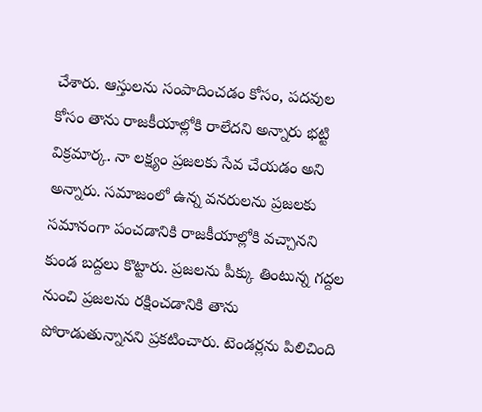చేశారు. ఆస్తులను సంపాదించడం కోసం, పదవుల కోసం తాను రాజకీయాల్లోకి రాలేదని అన్నారు భ‌ట్టి విక్ర‌మార్క‌. నా లక్ష్యం ప్రజలకు సేవ చేయడం అని అన్నారు. సమాజంలో ఉన్న వనరులను ప్రజలకు సమానంగా పంచడానికి రాజకీయాల్లోకి వచ్చాన‌ని కుండ బ‌ద్ద‌లు కొట్టారు. ప్రజలను పీక్కు తింటున్న గద్దల నుంచి ప్రజలను రక్షించడానికి తాను పోరాడుతున్నాన‌ని ప్ర‌క‌టించారు. టెండర్లను పిలిచింది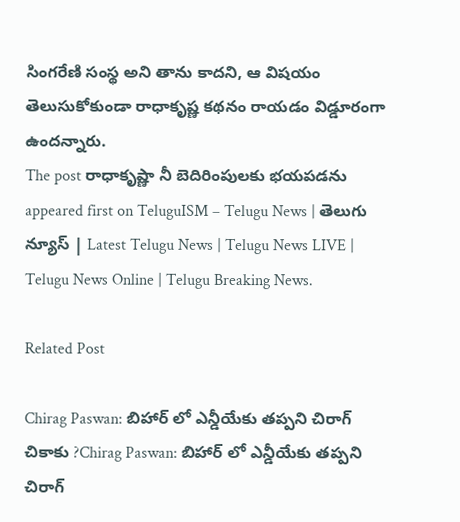సింగరేణి సంస్థ అని తాను కాద‌ని, ఆ విష‌యం తెలుసుకోకుండా రాధాకృష్ణ క‌థ‌నం రాయ‌డం విడ్డూరంగా ఉంద‌న్నారు.
The post రాధాకృష్ణా నీ బెదిరింపుల‌కు భ‌య‌ప‌డ‌ను appeared first on TeluguISM – Telugu News | తెలుగు న్యూస్ | Latest Telugu News | Telugu News LIVE | Telugu News Online | Telugu Breaking News.

Related Post

Chirag Paswan: బిహార్‌ లో ఎన్డీయేకు తప్పని చిరాగ్ చికాకు ?Chirag Paswan: బిహార్‌ లో ఎన్డీయేకు తప్పని చిరాగ్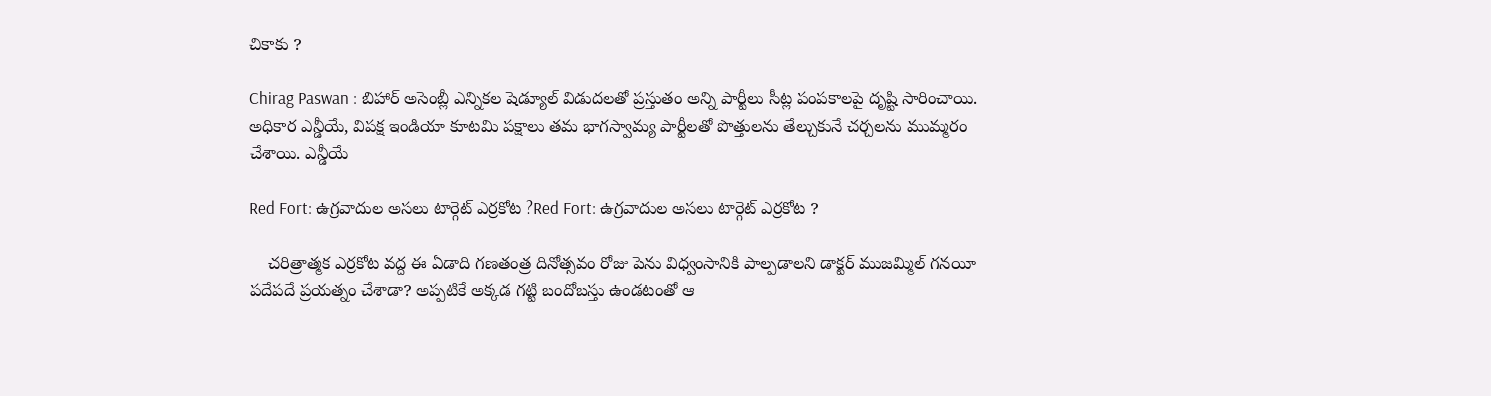చికాకు ?

Chirag Paswan : బిహార్‌ అసెంబ్లీ ఎన్నికల షెడ్యూల్‌ విడుదలతో ప్రస్తుతం అన్ని పార్టీలు సీట్ల పంపకాలపై దృష్టి సారించాయి. అధికార ఎన్డీయే, విపక్ష ఇండియా కూటమి పక్షాలు తమ భాగస్వామ్య పార్టీలతో పొత్తులను తేల్చుకునే చర్చలను ముమ్మరం చేశాయి. ఎన్డీయే

Red Fort: ఉగ్రవాదుల అసలు టార్గెట్ ఎర్రకోట ?Red Fort: ఉగ్రవాదుల అసలు టార్గెట్ ఎర్రకోట ?

    చరిత్రాత్మక ఎర్రకోట వద్ద ఈ ఏడాది గణతంత్ర దినోత్సవం రోజు పెను విధ్వంసానికి పాల్పడాలని డాక్టర్‌ ముజమ్మిల్‌ గనయీ పదేపదే ప్రయత్నం చేశాడా? అప్పటికే అక్కడ గట్టి బందోబస్తు ఉండటంతో ఆ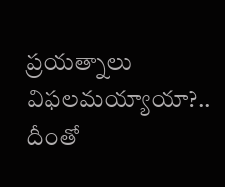ప్రయత్నాలు విఫలమయ్యాయా?.. దీంతో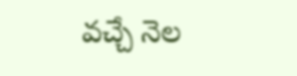వచ్చే నెల